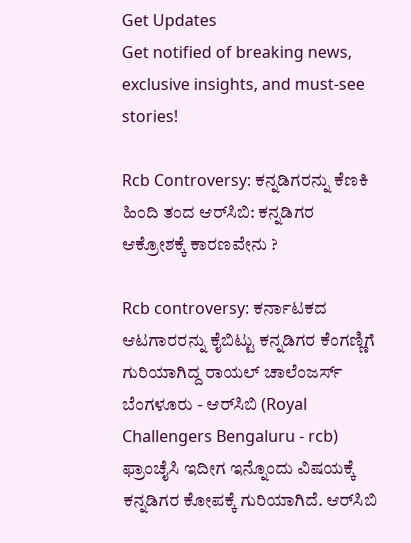Get Updates
Get notified of breaking news, exclusive insights, and must-see stories!

Rcb Controversy: ಕನ್ನಡಿಗರನ್ನು ಕೆಣಕಿ ಹಿಂದಿ ತಂದ ಆರ್‌ಸಿಬಿ: ಕನ್ನಡಿಗರ ಆಕ್ರೋಶಕ್ಕೆ ಕಾರಣವೇನು ?

Rcb controversy: ಕರ್ನಾಟಕದ ಆಟಗಾರರನ್ನು ಕೈಬಿಟ್ಟು ಕನ್ನಡಿಗರ ಕೆಂಗಣ್ಣಿಗೆ ಗುರಿಯಾಗಿದ್ದ ರಾಯಲ್ ಚಾಲೆಂಜರ್ಸ್ ಬೆಂಗಳೂರು - ಆರ್‌ಸಿಬಿ (Royal Challengers Bengaluru - rcb) ಫ್ರಾಂಚೈಸಿ ಇದೀಗ ಇನ್ನೊಂದು ವಿಷಯಕ್ಕೆ ಕನ್ನಡಿಗರ ಕೋಪಕ್ಕೆ ಗುರಿಯಾಗಿದೆ. ಆರ್‌ಸಿಬಿ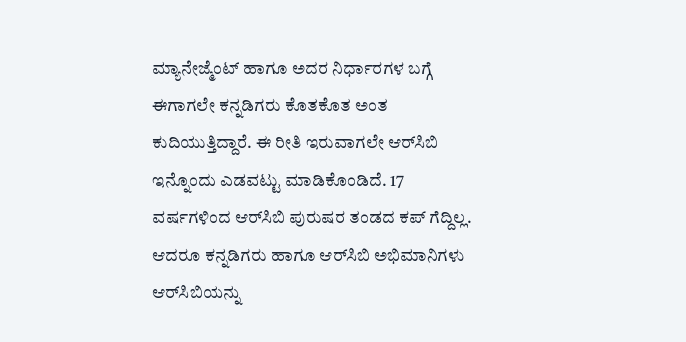ಮ್ಯಾನೇಜ್ಮೆಂಟ್ ಹಾಗೂ ಅದರ ನಿರ್ಧಾರಗಳ ಬಗ್ಗೆ ಈಗಾಗಲೇ ಕನ್ನಡಿಗರು ಕೊತಕೊತ ಅಂತ ಕುದಿಯುತ್ತಿದ್ದಾರೆ. ಈ ರೀತಿ ಇರುವಾಗಲೇ ಆರ್‌ಸಿಬಿ ಇನ್ನೊಂದು ಎಡವಟ್ಟು ಮಾಡಿಕೊಂಡಿದೆ. 17 ವರ್ಷಗಳಿಂದ ಆರ್‌ಸಿಬಿ ಪುರುಷರ ತಂಡದ ಕಪ್‌ ಗೆದ್ದಿಲ್ಲ. ಆದರೂ ಕನ್ನಡಿಗರು ಹಾಗೂ ಆರ್‌ಸಿಬಿ ಅಭಿಮಾನಿಗಳು ಆರ್‌ಸಿಬಿಯನ್ನು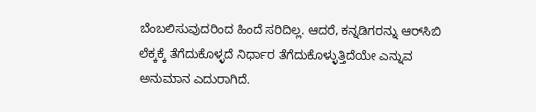ಬೆಂಬಲಿಸುವುದರಿಂದ ಹಿಂದೆ ಸರಿದಿಲ್ಲ. ಆದರೆ, ಕನ್ನಡಿಗರನ್ನು ಆರ್‌ಸಿಬಿ ಲೆಕ್ಕಕ್ಕೆ ತೆಗೆದುಕೊಳ್ಳದೆ ನಿರ್ಧಾರ ತೆಗೆದುಕೊಳ್ಳುತ್ತಿದೆಯೇ ಎನ್ನುವ ಅನುಮಾನ ಎದುರಾಗಿದೆ.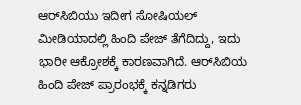ಆರ್‌ಸಿಬಿಯು ಇದೀಗ ಸೋಷಿಯಲ್‌ ಮೀಡಿಯಾದಲ್ಲಿ ಹಿಂದಿ ಪೇಜ್‌ ತೆಗೆದಿದ್ದು, ಇದು ಭಾರೀ ಆಕ್ರೋಶಕ್ಕೆ ಕಾರಣವಾಗಿದೆ. ಆರ್‌ಸಿಬಿಯ ಹಿಂದಿ ಪೇಜ್‌ ಪ್ರಾರಂಭಕ್ಕೆ ಕನ್ನಡಿಗರು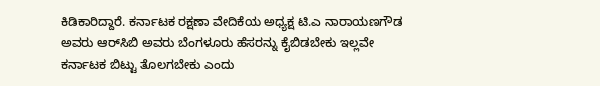ಕಿಡಿಕಾರಿದ್ದಾರೆ. ಕರ್ನಾಟಕ ರಕ್ಷಣಾ ವೇದಿಕೆಯ ಅಧ್ಯಕ್ಷ ಟಿ.ಎ ನಾರಾಯಣಗೌಡ ಅವರು ಆರ್‌ಸಿಬಿ ಅವರು ಬೆಂಗಳೂರು ಹೆಸರನ್ನು ಕೈಬಿಡಬೇಕು ಇಲ್ಲವೇ ಕರ್ನಾಟಕ ಬಿಟ್ಟು ತೊಲಗಬೇಕು ಎಂದು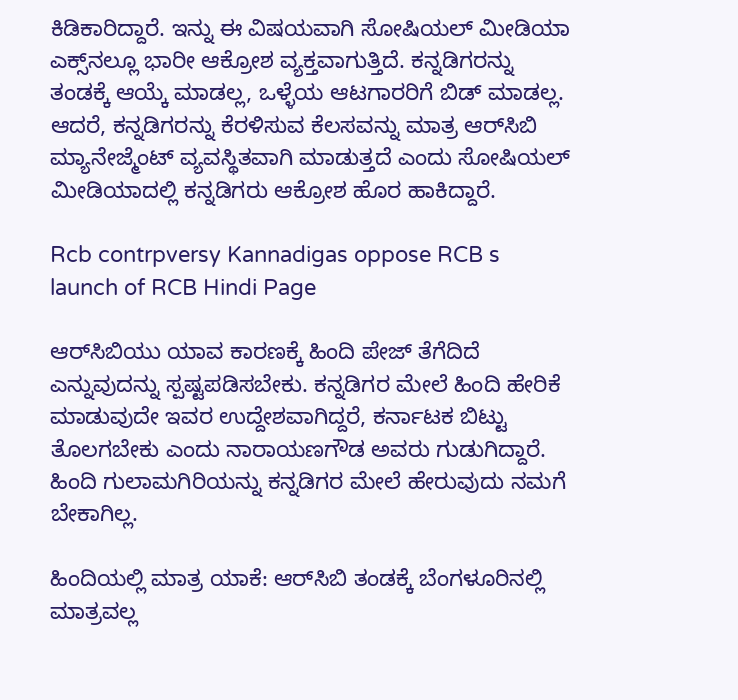ಕಿಡಿಕಾರಿದ್ದಾರೆ. ಇನ್ನು ಈ ವಿಷಯವಾಗಿ ಸೋಷಿಯಲ್‌ ಮೀಡಿಯಾ ಎಕ್ಸ್‌ನಲ್ಲೂ ಭಾರೀ ಆಕ್ರೋಶ ವ್ಯಕ್ತವಾಗುತ್ತಿದೆ. ಕನ್ನಡಿಗರನ್ನು ತಂಡಕ್ಕೆ ಆಯ್ಕೆ ಮಾಡಲ್ಲ, ಒಳ್ಳೆಯ ಆಟಗಾರರಿಗೆ ಬಿಡ್‌ ಮಾಡಲ್ಲ. ಆದರೆ, ಕನ್ನಡಿಗರನ್ನು ಕೆರಳಿಸುವ ಕೆಲಸವನ್ನು ಮಾತ್ರ ಆರ್‌ಸಿಬಿ ಮ್ಯಾನೇಜ್ಮೆಂಟ್‌ ವ್ಯವಸ್ಥಿತವಾಗಿ ಮಾಡುತ್ತದೆ ಎಂದು ಸೋಷಿಯಲ್‌ ಮೀಡಿಯಾದಲ್ಲಿ ಕನ್ನಡಿಗರು ಆಕ್ರೋಶ ಹೊರ ಹಾಕಿದ್ದಾರೆ.

Rcb contrpversy Kannadigas oppose RCB s launch of RCB Hindi Page

ಆರ್‌ಸಿಬಿಯು ಯಾವ ಕಾರಣಕ್ಕೆ ಹಿಂದಿ ಪೇಜ್‌ ತೆಗೆದಿದೆ ಎನ್ನುವುದನ್ನು ಸ್ಪಷ್ಟಪಡಿಸಬೇಕು. ಕನ್ನಡಿಗರ ಮೇಲೆ ಹಿಂದಿ ಹೇರಿಕೆ ಮಾಡುವುದೇ ಇವರ ಉದ್ದೇಶವಾಗಿದ್ದರೆ, ಕರ್ನಾಟಕ ಬಿಟ್ಟು ತೊಲಗಬೇಕು ಎಂದು ನಾರಾಯಣಗೌಡ ಅವರು ಗುಡುಗಿದ್ದಾರೆ. ಹಿಂದಿ ಗುಲಾಮಗಿರಿಯನ್ನು ಕನ್ನಡಿಗರ ಮೇಲೆ ಹೇರುವುದು ನಮಗೆ ಬೇಕಾಗಿಲ್ಲ.

ಹಿಂದಿಯಲ್ಲಿ ಮಾತ್ರ ಯಾಕೆ: ಆರ್‌ಸಿಬಿ ತಂಡಕ್ಕೆ ಬೆಂಗಳೂರಿನಲ್ಲಿ ಮಾತ್ರವಲ್ಲ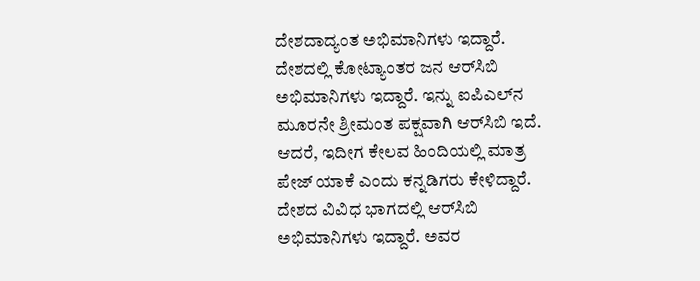ದೇಶದಾದ್ಯಂತ ಅಭಿಮಾನಿಗಳು ಇದ್ದಾರೆ. ದೇಶದಲ್ಲಿ ಕೋಟ್ಯಾಂತರ ಜನ ಆರ್‌ಸಿಬಿ ಅಭಿಮಾನಿಗಳು ಇದ್ದಾರೆ. ಇನ್ನು ಐಪಿಎಲ್‌ನ ಮೂರನೇ ಶ್ರೀಮಂತ ಪಕ್ಷವಾಗಿ ಆರ್‌ಸಿಬಿ ಇದೆ. ಆದರೆ, ಇದೀಗ ಕೇಲವ ಹಿಂದಿಯಲ್ಲಿ ಮಾತ್ರ ಪೇಜ್‌ ಯಾಕೆ ಎಂದು ಕನ್ನಡಿಗರು ಕೇಳಿದ್ದಾರೆ. ದೇಶದ ವಿವಿಧ ಭಾಗದಲ್ಲಿ ಆರ್‌ಸಿಬಿ ಅಭಿಮಾನಿಗಳು ಇದ್ದಾರೆ. ಅವರ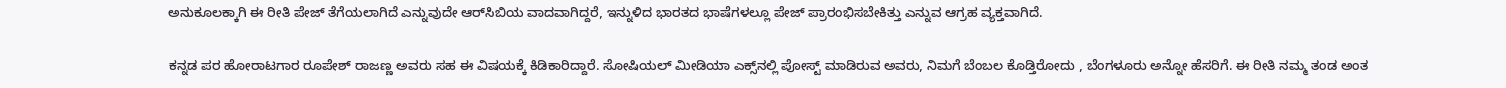ಅನುಕೂಲಕ್ಕಾಗಿ ಈ ರೀತಿ ಪೇಜ್‌ ತೆಗೆಯಲಾಗಿದೆ ಎನ್ನುವುದೇ ಆರ್‌ಸಿಬಿಯ ವಾದವಾಗಿದ್ದರೆ, ಇನ್ನುಳಿದ ಭಾರತದ ಭಾಷೆಗಳಲ್ಲೂ ಪೇಜ್‌ ಪ್ರಾರಂಭಿಸಬೇಕಿತ್ತು ಎನ್ನುವ ಆಗ್ರಹ ವ್ಯಕ್ತವಾಗಿದೆ.

ಕನ್ನಡ ಪರ ಹೋರಾಟಗಾರ ರೂಪೇಶ್‌ ರಾಜಣ್ಣ ಅವರು ಸಹ ಈ ವಿಷಯಕ್ಕೆ ಕಿಡಿಕಾರಿದ್ದಾರೆ. ಸೋಷಿಯಲ್‌ ಮೀಡಿಯಾ ಎಕ್ಸ್‌ನಲ್ಲಿ ಪೋಸ್ಟ್‌ ಮಾಡಿರುವ ಅವರು, ನಿಮಗೆ ಬೆಂಬಲ ಕೊಡ್ತಿರೋದು , ಬೆಂಗಳೂರು ಅನ್ನೋ ಹೆಸರಿಗೆ. ಈ ರೀತಿ ನಮ್ಮ ತಂಡ ಅಂತ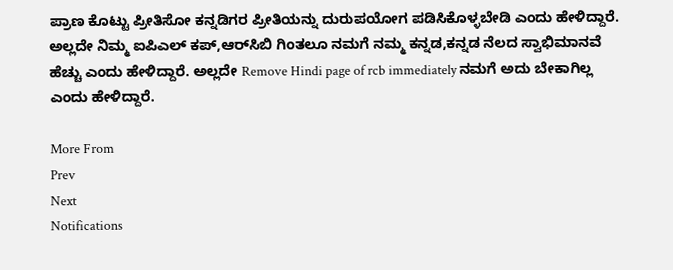ಪ್ರಾಣ ಕೊಟ್ಟು ಪ್ರೀತಿಸೋ ಕನ್ನಡಿಗರ ಪ್ರೀತಿಯನ್ನು ದುರುಪಯೋಗ ಪಡಿಸಿಕೊಳ್ಳಬೇಡಿ ಎಂದು ಹೇಳಿದ್ದಾರೆ. ಅಲ್ಲದೇ ನಿಮ್ಮ ಐಪಿಎಲ್ ಕಪ್,ಆರ್‌ಸಿಬಿ ಗಿಂತಲೂ ನಮಗೆ ನಮ್ಮ ಕನ್ನಡ,ಕನ್ನಡ ನೆಲದ ಸ್ವಾಭಿಮಾನವೆ ಹೆಚ್ಚು ಎಂದು ಹೇಳಿದ್ದಾರೆ. ಅಲ್ಲದೇ Remove Hindi page of rcb immediately ನಮಗೆ ಅದು ಬೇಕಾಗಿಲ್ಲ ಎಂದು ಹೇಳಿದ್ದಾರೆ.

More From
Prev
Next
Notifications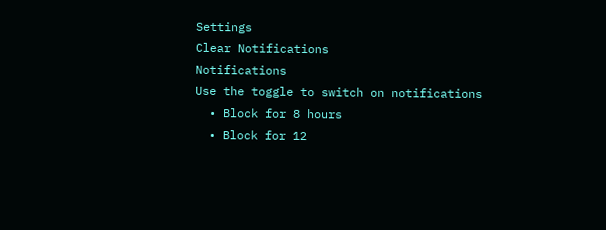Settings
Clear Notifications
Notifications
Use the toggle to switch on notifications
  • Block for 8 hours
  • Block for 12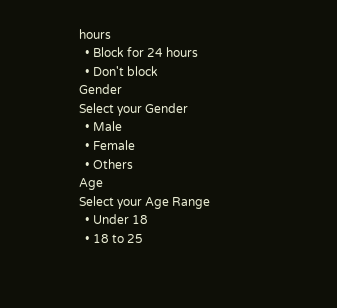hours
  • Block for 24 hours
  • Don't block
Gender
Select your Gender
  • Male
  • Female
  • Others
Age
Select your Age Range
  • Under 18
  • 18 to 25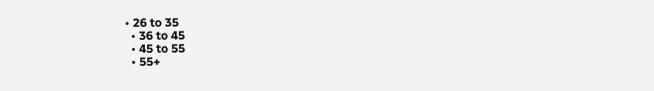• 26 to 35
  • 36 to 45
  • 45 to 55
  • 55+